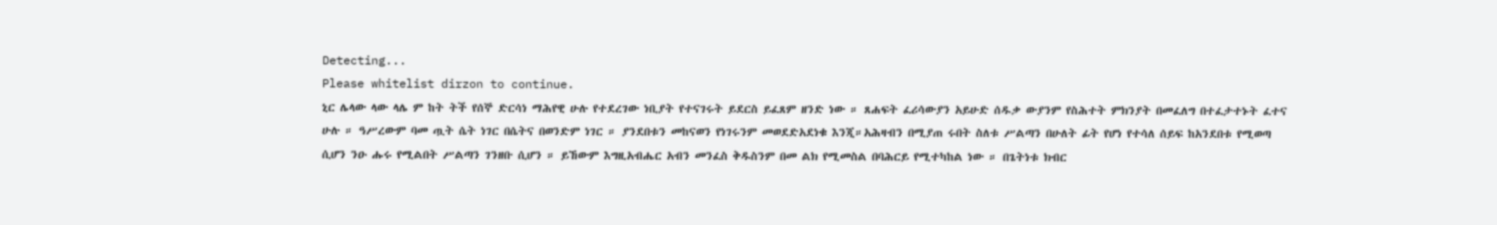Detecting...
Please whitelist dirzon to continue.
ኒር ሌላው ላው ላሌ ም ከት ትች የሰኞ ድርሳነ ማሕየዊ ሁሉ የተደረገው ነቢያት የተናገሩት ይደርስ ይፈጸም ዘንድ ነው ። ጸሐፍት ፈሪሳውያን አይሁድ ሰዱቃ ውያንም የስሕተት ምክንያት በመፈለግ በተፈታተኑት ፈተና ሁሉ ። ዓሥረውም ባመ ጧት ሴት ነገር በሴትና በወንድም ነገር ። ያንደበቱን መከናወን የነገሩንም መወደድአደነቁ እንጂ።አሕዛብን በሚያጠ ሩበት ስለቱ ሥልጣን በሁለት ፊት የሆነ የተሳለ ሰይፍ ከአንደበቱ የሚወጣ ሲሆን ንዑ ሑሩ የሚልበት ሥልጣን ገንዘቡ ሲሆን ። ይኸውም እግዚአብሔር አብን መንፈስ ቅዱስንም በመ ልክ የሚመስል በባሕርይ የሚተካከል ነው ። በጌትነቱ ክብር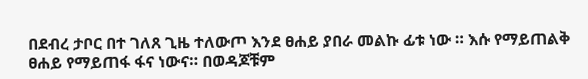በደብረ ታቦር በተ ገለጸ ጊዜ ተለውጦ እንደ ፀሐይ ያበራ መልኩ ፊቱ ነው ። እሱ የማይጠልቅ ፀሐይ የማይጠፋ ፋና ነውና። በወዳጆቹም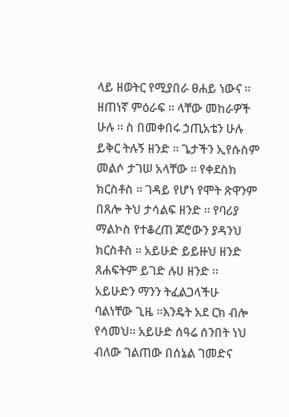ላይ ዘወትር የሚያበራ ፀሐይ ነውና ። ዘጠነኛ ምዕራፍ ። ላቸው መከራዎች ሁሉ ። ስ በመቀበሩ ኃጢአቴን ሁሉ ይቅር ትሉኝ ዘንድ ። ጌታችን ኢየሱስም መልሶ ታገሠ አላቸው ። የቀደስክ ክርስቶስ ። ገዳይ የሆነ የሞት ጽዋንም በጸሎ ትህ ታሳልፍ ዘንድ ። የባሪያ ማልኮስ የተቆረጠ ጆሮውን ያዳንህ ክርስቶስ ። አይሁድ ይይዙህ ዘንድ ጸሐፍትም ይገድ ሉሀ ዘንድ ። አይሁድን ማንን ትፈልጋላችሁ ባልነቸው ጊዜ ።እንዴት አደ ርክ ብሎ የሳመህ። አይሁድ ሰዓሬ ሰንበት ነህ ብለው ገልጠው በሰኔል ገመድና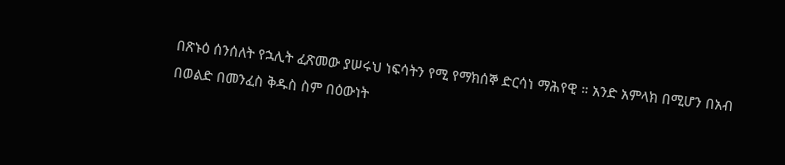በጽኑዕ ሰንሰለት የኋሊት ፈጽመው ያሠሩህ ነፍሳትን የሚ የማክሰኞ ድርሳነ ማሕየዊ ። አንድ አምላክ በሚሆን በአብ በወልድ በመንፈስ ቅዱስ ስም በዕውነት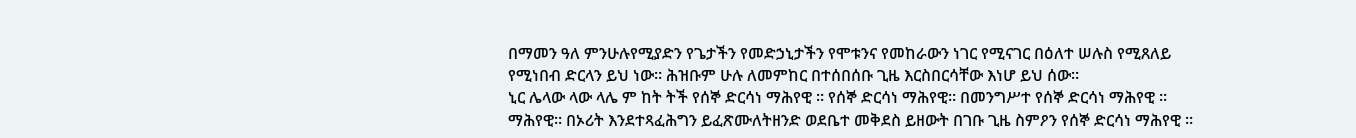በማመን ዓለ ምንሁሉየሚያድን የጌታችን የመድኃኒታችን የሞቱንና የመከራውን ነገር የሚናገር በዕለተ ሠሉስ የሚጸለይ የሚነበብ ድርላን ይህ ነው። ሕዝቡም ሁሉ ለመምከር በተሰበሰቡ ጊዜ እርስበርሳቸው እነሆ ይህ ሰው።
ኒር ሌላው ላው ላሌ ም ከት ትች የሰኞ ድርሳነ ማሕየዊ ። የሰኞ ድርሳነ ማሕየዊ። በመንግሥተ የሰኞ ድርሳነ ማሕየዊ ። ማሕየዊ። በኦሪት እንደተጻፈሕግን ይፈጽሙለትዘንድ ወደቤተ መቅደስ ይዘውት በገቡ ጊዜ ስምዖን የሰኞ ድርሳነ ማሕየዊ ።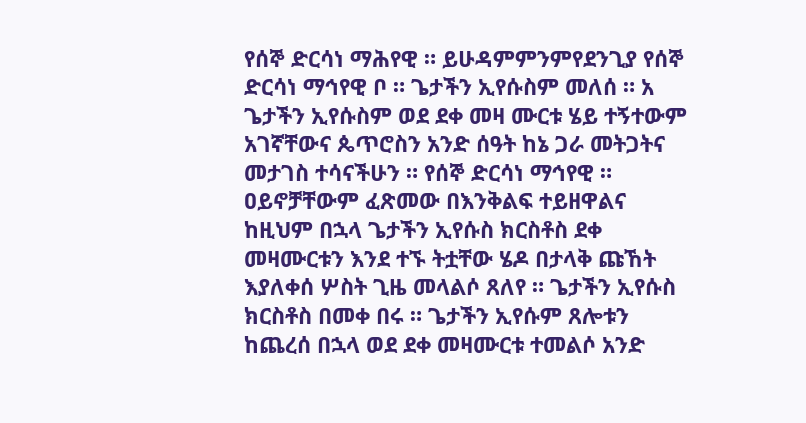የሰኞ ድርሳነ ማሕየዊ ። ይሁዳምምንምየደንጊያ የሰኞ ድርሳነ ማኅየዊ ቦ ። ጌታችን ኢየሱስም መለሰ ። አ ጌታችን ኢየሱስም ወደ ደቀ መዛ ሙርቱ ሄይ ተኝተውም አገኛቸውና ጴጥሮስን አንድ ሰዓት ከኔ ጋራ መትጋትና መታገስ ተሳናችሁን ። የሰኞ ድርሳነ ማኅየዊ ። ዐይኖቻቸውም ፈጽመው በእንቅልፍ ተይዘዋልና ከዚህም በኋላ ጌታችን ኢየሱስ ክርስቶስ ደቀ መዛሙርቱን እንደ ተኙ ትቷቸው ሄዶ በታላቅ ጩኸት እያለቀሰ ሦስት ጊዜ መላልሶ ጸለየ ። ጌታችን ኢየሱስ ክርስቶስ በመቀ በሩ ። ጌታችን ኢየሱም ጸሎቱን ከጨረሰ በኋላ ወደ ደቀ መዛሙርቱ ተመልሶ አንድ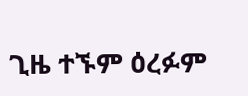ጊዜ ተኙም ዕረፉም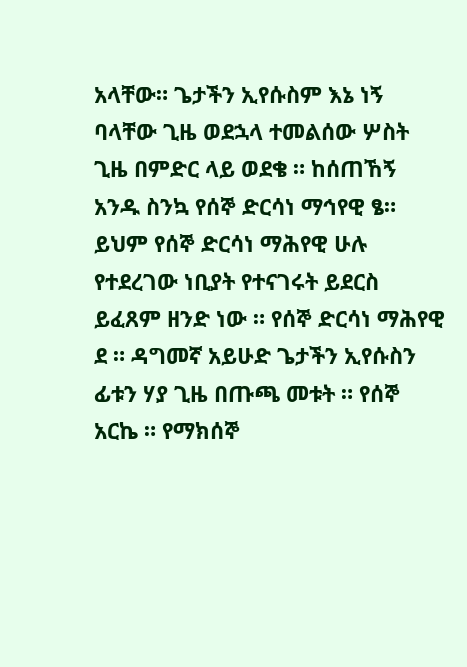አላቸው። ጌታችን ኢየሱስም እኔ ነኝ ባላቸው ጊዜ ወደኋላ ተመልሰው ሦስት ጊዜ በምድር ላይ ወደቄ ። ከሰጠኸኝ አንዱ ስንኳ የሰኞ ድርሳነ ማኅየዊ ፄ። ይህም የሰኞ ድርሳነ ማሕየዊ ሁሉ የተደረገው ነቢያት የተናገሩት ይደርስ ይፈጸም ዘንድ ነው ። የሰኞ ድርሳነ ማሕየዊ ደ ። ዳግመኛ አይሁድ ጌታችን ኢየሱስን ፊቱን ሃያ ጊዜ በጡጫ መቱት ። የሰኞ አርኬ ። የማክሰኞ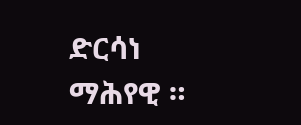ድርሳነ ማሕየዊ ።